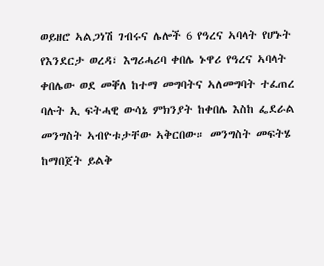ወይዘሮ ኣልጋነሽ ገብሩና ሌሎች 6 የዓረና ኣባላት የሆኑት የእንደርታ ወረዳ፣ እግሪሓሪባ ቀበሌ ኑዋሪ የዓረና ኣባላት ቀበሌው ወደ መቐለ ከተማ መግባትና ኣለመግባት ተፈጠረ ባሉት ኢ ፍትሓዊ ውሳኔ ምክንያት ከቀበሌ እስከ ፌደራል መንግስት ኣብዮቱታቸው ኣቅርበው። መንግስት መፍትሄ ከማበጀት ይልቅ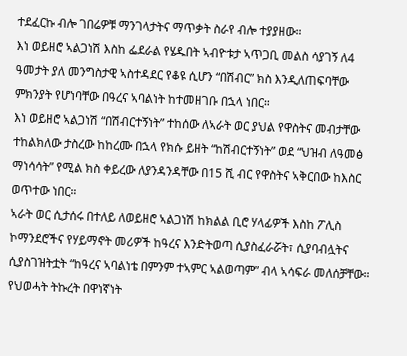ተደፈርኩ ብሎ ገበሬዎቹ ማንገላታትና ማጥቃት ስራየ ብሎ ተያያዘው።
እነ ወይዘሮ ኣልጋነሽ እስከ ፌደራል የሄዱበት ኣብዮቱታ ኣጥጋቢ መልስ ሳያገኝ ለ4 ዓመታት ያለ መንግስታዊ ኣስተዳደር የቆዩ ሲሆን “በሽብር” ክስ እንዲለጠፍባቸው ምክንያት የሆነባቸው በዓረና ኣባልነት ከተመዘገቡ በኋላ ነበር።
እነ ወይዘሮ ኣልጋነሽ “በሽብርተኝነት” ተከሰው ለኣራት ወር ያህል የዋስትና መብታቸው ተከልክለው ታስረው ከከረሙ በኋላ የክሱ ይዘት “ከሽብርተኝነት” ወደ “ህዝብ ለዓመፅ ማነሳሳት” የሚል ክስ ቀይረው ለያንዳንዳቸው በ15 ሺ ብር የዋስትና ኣቅርበው ከእስር ወጥተው ነበር።
ኣራት ወር ሲታሰሩ በተለይ ለወይዘሮ ኣልጋነሽ ከክልል ቢሮ ሃላፊዎች እስከ ፖሊስ ኮማንደሮችና የሃይማኖት መሪዎች ከዓረና እንድትወጣ ሲያስፈራሯት፣ ሲያባብሏትና ሲያስገዝትቷት “ከዓረና ኣባልነቴ በምንም ተኣምር ኣልወጣም” ብላ ኣሳፍራ መለሰቻቸው።
የህወሓት ትኩረት በዋነኛነት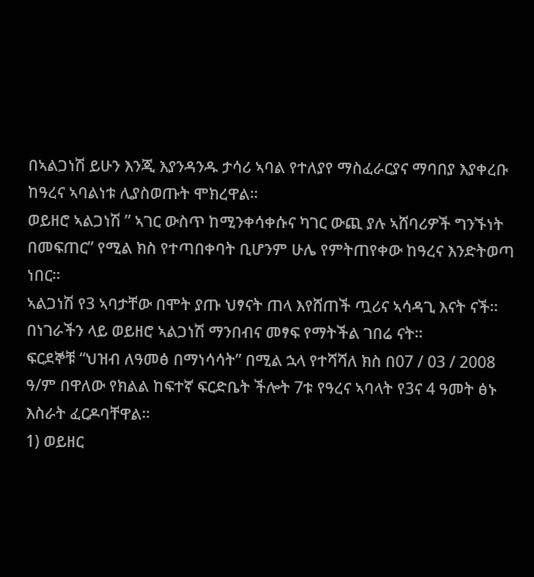በኣልጋነሽ ይሁን እንጂ እያንዳንዱ ታሳሪ ኣባል የተለያየ ማስፈራርያና ማባበያ እያቀረቡ ከዓረና ኣባልነቱ ሊያስወጡት ሞክረዋል።
ወይዘሮ ኣልጋነሽ ” ኣገር ውስጥ ከሚንቀሳቀሱና ካገር ውጪ ያሉ ኣሸባሪዎች ግንኙነት በመፍጠር” የሚል ክስ የተጣበቀባት ቢሆንም ሁሌ የምትጠየቀው ከዓረና እንድትወጣ ነበር።
ኣልጋነሽ የ3 ኣባታቸው በሞት ያጡ ህፃናት ጠላ እየሸጠች ጧሪና ኣሳዳጊ እናት ናች። በነገራችን ላይ ወይዘሮ ኣልጋነሽ ማንበብና መፃፍ የማትችል ገበሬ ናት።
ፍርደኞቹ “ህዝብ ለዓመፅ በማነሳሳት” በሚል ኋላ የተሻሻለ ክስ በ07 / 03 / 2008 ዓ/ም በዋለው የክልል ከፍተኛ ፍርድቤት ችሎት 7ቱ የዓረና ኣባላት የ3ና 4 ዓመት ፅኑ እስራት ፈርዶባቸዋል።
1) ወይዘር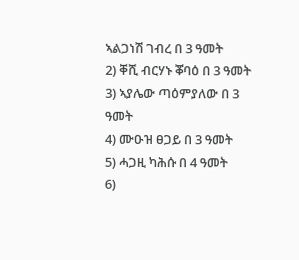ኣልጋነሽ ገብረ በ 3 ዓመት
2) ቐሺ ብርሃኑ ቖባዕ በ 3 ዓመት
3) ኣያሌው ጣዕምያለው በ 3 ዓመት
4) ሙዑዝ ፀጋይ በ 3 ዓመት
5) ሓጋዚ ካሕሱ በ 4 ዓመት
6)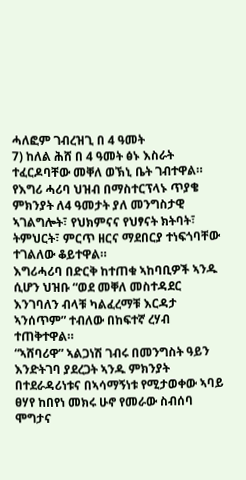ሓለፎም ገብረዝጊ በ 4 ዓመት
7) ከለል ሕሸ በ 4 ዓመት ፅኑ እስራት ተፈርዶባቸው መቐለ ወኽኒ ቤት ገብተዋል።
የእግሪ ሓሪባ ህዝብ በማስተርፕላኑ ጥያቄ ምክንያት ለ4 ዓመታት ያለ መንግስታዊ ኣገልግሎት፣ የህክምናና የህፃናት ክትባት፣ ትምህርት፣ ምርጥ ዘርና ማደበርያ ተነፍጎባቸው ተገልለው ቆይተዋል።
እግሪሓሪባ በድርቅ ከተጠቁ ኣከባቢዎች ኣንዱ ሲሆን ህዝቡ “ወደ መቐለ መስተዳደር እንገባለን ብላቹ ካልፈረማቹ እርዳታ ኣንሰጥም” ተብለው በከፍተኛ ረሃብ ተጠቅተዋል።
“ኣሸባሪዋ” ኣልጋነሽ ገብሩ በመንግስት ዓይን እንድትገባ ያደረጋት ኣንዱ ምክንያት በተደራዳሪነቱና በኣሳማኝነቱ የሚታወቀው ኣባይ ፀሃየ ከበየነ መክሩ ሁኖ የመራው ስብሰባ ሞግታና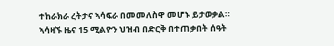ተከራክራ ረትታና ኣሳፍራ በመመለስዋ መሆኑ ይታወቃል።
ኣሳዛኙ ዜና 15 ሚልዮን ህዝብ በድርቅ በተጠቃበት ሰዓት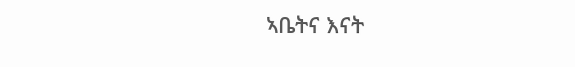ኣቤትና እናት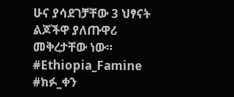ሁና ያሳደገቻቸው 3 ህፃናት ልጆችዋ ያለጡዋሪ መቅረታቸው ነው።
#Ethiopia_Famine
#ክፉ_ቀን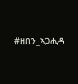#ዘበን_ኣጋሒዳ